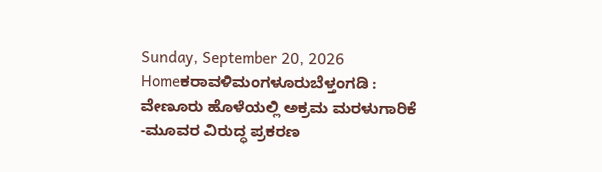Sunday, September 20, 2026
Homeಕರಾವಳಿಮಂಗಳೂರುಬೆಳ್ತಂಗಡಿ : ವೇಣೂರು ಹೊಳೆಯಲ್ಲಿ ಅಕ್ರಮ ಮರಳುಗಾರಿಕೆ -ಮೂವರ ವಿರುದ್ಧ ಪ್ರಕರಣ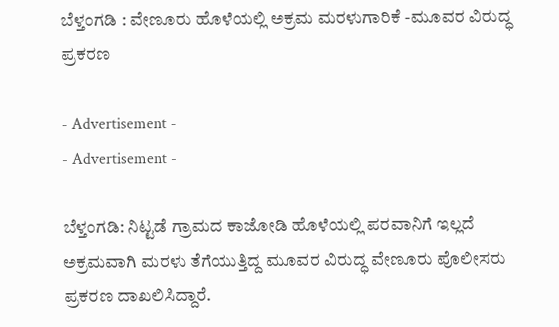ಬೆಳ್ತಂಗಡಿ : ವೇಣೂರು ಹೊಳೆಯಲ್ಲಿ ಅಕ್ರಮ ಮರಳುಗಾರಿಕೆ -ಮೂವರ ವಿರುದ್ಧ ಪ್ರಕರಣ

- Advertisement -
- Advertisement -

ಬೆಳ್ತಂಗಡಿ: ನಿಟ್ಟಡೆ ಗ್ರಾಮದ ಕಾಜೋಡಿ ಹೊಳೆಯಲ್ಲಿ ಪರವಾನಿಗೆ ಇಲ್ಲದೆ ಅಕ್ರಮವಾಗಿ ಮರಳು ತೆಗೆಯುತ್ತಿದ್ದ ಮೂವರ ವಿರುದ್ಧ ವೇಣೂರು ಪೊಲೀಸರು ಪ್ರಕರಣ ದಾಖಲಿಸಿದ್ದಾರೆ.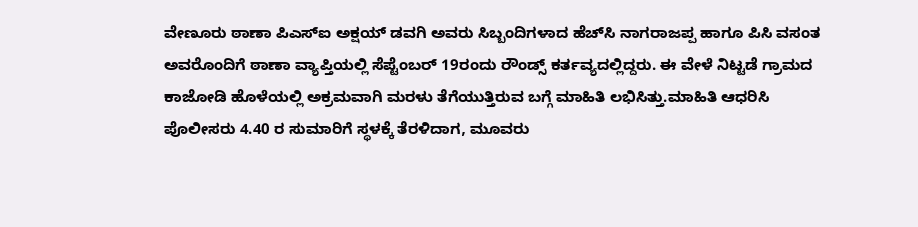ವೇಣೂರು ಠಾಣಾ ಪಿಎಸ್‌ಐ ಅಕ್ಷಯ್ ಡವಗಿ ಅವರು ಸಿಬ್ಬಂದಿಗಳಾದ ಹೆಚ್‌ಸಿ ನಾಗರಾಜಪ್ಪ ಹಾಗೂ ಪಿಸಿ ವಸಂತ ಅವರೊಂದಿಗೆ ಠಾಣಾ ವ್ಯಾಪ್ತಿಯಲ್ಲಿ ಸೆಪ್ಟೆಂಬರ್ 19ರಂದು ರೌಂಡ್ಸ್ ಕರ್ತವ್ಯದಲ್ಲಿದ್ದರು. ಈ ವೇಳೆ ನಿಟ್ಟಡೆ ಗ್ರಾಮದ ಕಾಜೋಡಿ ಹೊಳೆಯಲ್ಲಿ ಅಕ್ರಮವಾಗಿ ಮರಳು ತೆಗೆಯುತ್ತಿರುವ ಬಗ್ಗೆ ಮಾಹಿತಿ ಲಭಿಸಿತ್ತು.ಮಾಹಿತಿ ಆಧರಿಸಿ ಪೊಲೀಸರು 4.40 ರ ಸುಮಾರಿಗೆ ಸ್ಥಳಕ್ಕೆ ತೆರಳಿದಾಗ, ಮೂವರು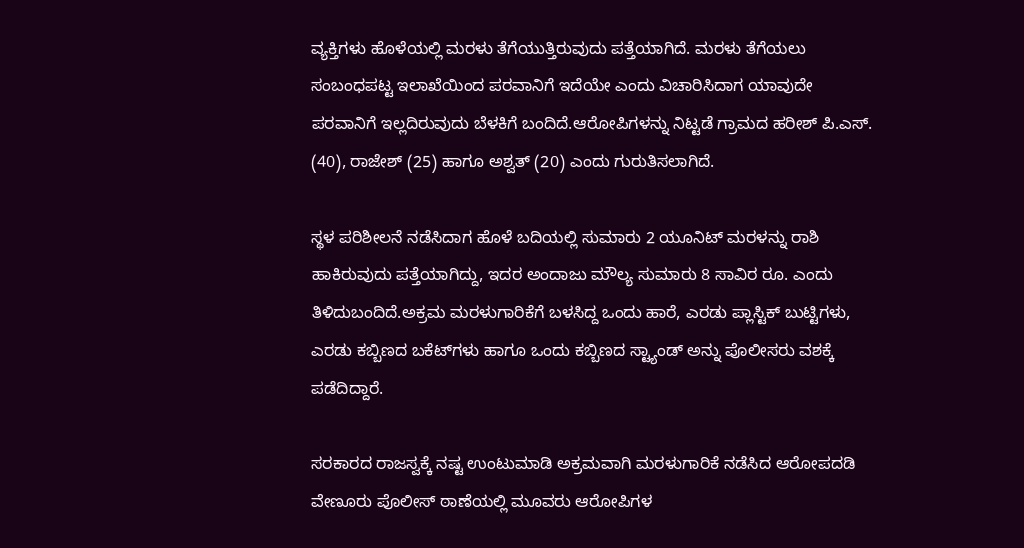ವ್ಯಕ್ತಿಗಳು ಹೊಳೆಯಲ್ಲಿ ಮರಳು ತೆಗೆಯುತ್ತಿರುವುದು ಪತ್ತೆಯಾಗಿದೆ. ಮರಳು ತೆಗೆಯಲು ಸಂಬಂಧಪಟ್ಟ ಇಲಾಖೆಯಿಂದ ಪರವಾನಿಗೆ ಇದೆಯೇ ಎಂದು ವಿಚಾರಿಸಿದಾಗ ಯಾವುದೇ ಪರವಾನಿಗೆ ಇಲ್ಲದಿರುವುದು ಬೆಳಕಿಗೆ ಬಂದಿದೆ.ಆರೋಪಿಗಳನ್ನು ನಿಟ್ಟಡೆ ಗ್ರಾಮದ ಹರೀಶ್ ಪಿ.ಎಸ್. (40), ರಾಜೇಶ್ (25) ಹಾಗೂ ಅಶ್ವತ್ (20) ಎಂದು ಗುರುತಿಸಲಾಗಿದೆ.

ಸ್ಥಳ ಪರಿಶೀಲನೆ ನಡೆಸಿದಾಗ ಹೊಳೆ ಬದಿಯಲ್ಲಿ ಸುಮಾರು 2 ಯೂನಿಟ್ ಮರಳನ್ನು ರಾಶಿ ಹಾಕಿರುವುದು ಪತ್ತೆಯಾಗಿದ್ದು, ಇದರ ಅಂದಾಜು ಮೌಲ್ಯ ಸುಮಾರು 8 ಸಾವಿರ ರೂ. ಎಂದು ತಿಳಿದುಬಂದಿದೆ.ಅಕ್ರಮ ಮರಳುಗಾರಿಕೆಗೆ ಬಳಸಿದ್ದ ಒಂದು ಹಾರೆ, ಎರಡು ಪ್ಲಾಸ್ಟಿಕ್ ಬುಟ್ಟಿಗಳು, ಎರಡು ಕಬ್ಬಿಣದ ಬಕೆಟ್‌ಗಳು ಹಾಗೂ ಒಂದು ಕಬ್ಬಿಣದ ಸ್ಟ್ಯಾಂಡ್‌ ಅನ್ನು ಪೊಲೀಸರು ವಶಕ್ಕೆ ಪಡೆದಿದ್ದಾರೆ.

ಸರಕಾರದ ರಾಜಸ್ವಕ್ಕೆ ನಷ್ಟ ಉಂಟುಮಾಡಿ ಅಕ್ರಮವಾಗಿ ಮರಳುಗಾರಿಕೆ ನಡೆಸಿದ ಆರೋಪದಡಿ ವೇಣೂರು ಪೊಲೀಸ್ ಠಾಣೆಯಲ್ಲಿ ಮೂವರು ಆರೋಪಿಗಳ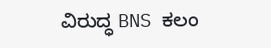ವಿರುದ್ಧ BNS ಕಲಂ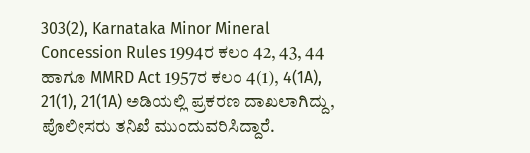303(2), Karnataka Minor Mineral Concession Rules 1994ರ ಕಲಂ 42, 43, 44 ಹಾಗೂ MMRD Act 1957ರ ಕಲಂ 4(1), 4(1A), 21(1), 21(1A) ಅಡಿಯಲ್ಲಿ ಪ್ರಕರಣ ದಾಖಲಾಗಿದ್ದು, ಪೊಲೀಸರು ತನಿಖೆ ಮುಂದುವರಿಸಿದ್ದಾರೆ.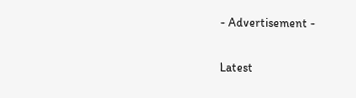- Advertisement -

Latest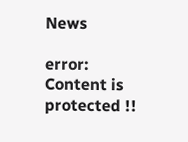News

error: Content is protected !!